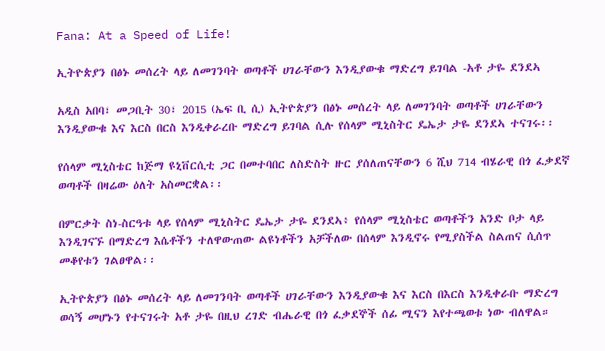Fana: At a Speed of Life!

ኢትዮጵያን በፅኑ መሰረት ላይ ለመገንባት ወጣቶች ሀገራቸውን እንዲያውቁ ማድረግ ይገባል -አቶ ታዬ ደንደኣ

አዲስ አበባ፣ መጋቢት 30፣ 2015 (ኤፍ ቢ ሲ) ኢትዮጵያን በፅኑ መሰረት ላይ ለመገንባት ወጣቶች ሀገራቸውን እንዲያውቁ እና እርስ በርስ እንዲቀራረቡ ማድረግ ይገባል ሲሉ የሰላም ሚኒስትር ዴኤታ ታዬ ደንደኣ ተናገሩ፡፡

የሰላም ሚኒስቴር ከጅማ ዩኒቨርሲቲ ጋር በመተባበር ለስድስት ዙር ያሰለጠናቸውን 6 ሺህ 714 ብሄራዊ በጎ ፈቃደኛ ወጣቶች በዛሬው ዕለት አስመርቋል፡፡

በምርቃት ስነ-ስርዓቱ ላይ የሰላም ሚኒስትር ዴኤታ ታዬ ደንደኣ፥ የሰላም ሚኒስቴር ወጣቶችን አንድ ቦታ ላይ እንዲገናኙ በማድረግ እሴቶችን ተለዋውጠው ልዩነቶችን አቻችለው በሰላም እንዲኖሩ የሚያስችል ስልጠና ሲሰጥ መቆየቱን ገልፀዋል፡፡

ኢትዮጵያን በፅኑ መሰረት ላይ ለመገንባት ወጣቶች ሀገራቸውን እንዲያውቁ እና እርስ በእርስ እንዲቀራቡ ማድረግ ወሳኝ መሆኑን የተናገሩት አቶ ታዬ በዚህ ረገድ ብሔራዊ በጎ ፈቃደኞች ሰፊ ሚናን እየተጫወቱ ነው ብለዋል።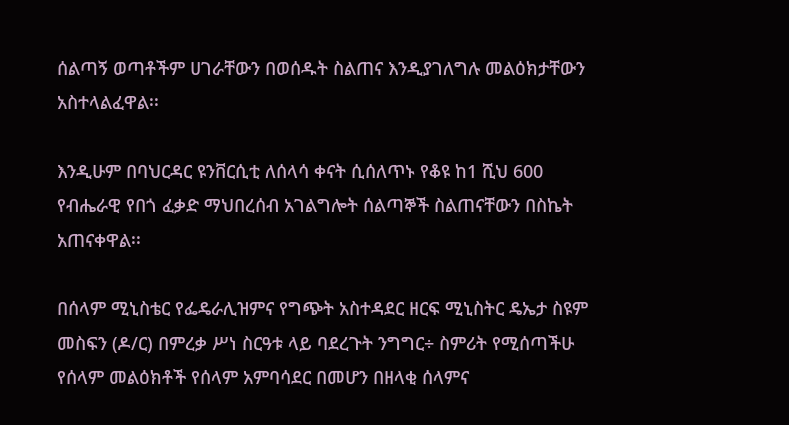ሰልጣኝ ወጣቶችም ሀገራቸውን በወሰዱት ስልጠና እንዲያገለግሉ መልዕክታቸውን አስተላልፈዋል፡፡

እንዲሁም በባህርዳር ዩንቨርሲቲ ለሰላሳ ቀናት ሲሰለጥኑ የቆዩ ከ1 ሺህ 600 የብሔራዊ የበጎ ፈቃድ ማህበረሰብ አገልግሎት ሰልጣኞች ስልጠናቸውን በስኬት አጠናቀዋል፡፡

በሰላም ሚኒስቴር የፌዴራሊዝምና የግጭት አስተዳደር ዘርፍ ሚኒስትር ዴኤታ ስዩም መስፍን (ዶ/ር) በምረቃ ሥነ ስርዓቱ ላይ ባደረጉት ንግግር÷ ስምሪት የሚሰጣችሁ የሰላም መልዕክቶች የሰላም አምባሳደር በመሆን በዘላቂ ሰላምና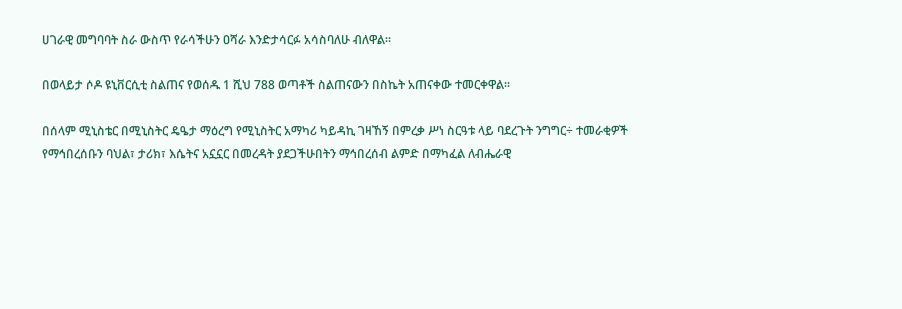ሀገራዊ መግባባት ስራ ውስጥ የራሳችሁን ዐሻራ እንድታሳርፉ አሳስባለሁ ብለዋል፡፡

በወላይታ ሶዶ ዩኒቨርሲቲ ስልጠና የወሰዱ 1 ሺህ 788 ወጣቶች ስልጠናውን በስኬት አጠናቀው ተመርቀዋል፡፡

በሰላም ሚኒስቴር በሚኒስትር ዴዔታ ማዕረግ የሚኒስትር አማካሪ ካይዳኪ ገዛኸኝ በምረቃ ሥነ ስርዓቱ ላይ ባደረጉት ንግግር÷ ተመራቂዎች የማኅበረሰቡን ባህል፣ ታሪክ፣ እሴትና አኗኗር በመረዳት ያደጋችሁበትን ማኅበረሰብ ልምድ በማካፈል ለብሔራዊ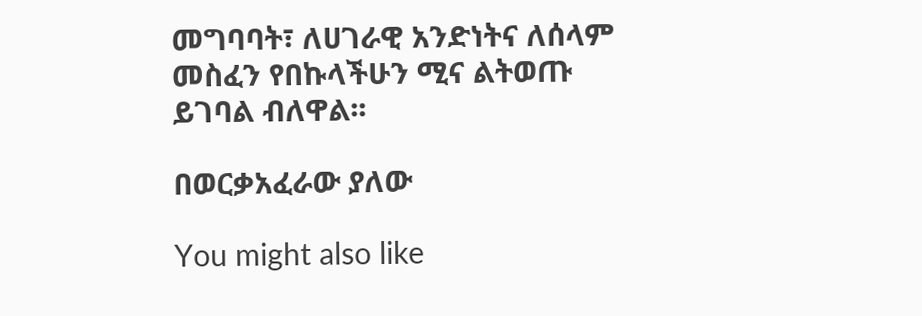መግባባት፣ ለሀገራዊ አንድነትና ለሰላም መስፈን የበኩላችሁን ሚና ልትወጡ ይገባል ብለዋል፡፡

በወርቃአፈራው ያለው

You might also like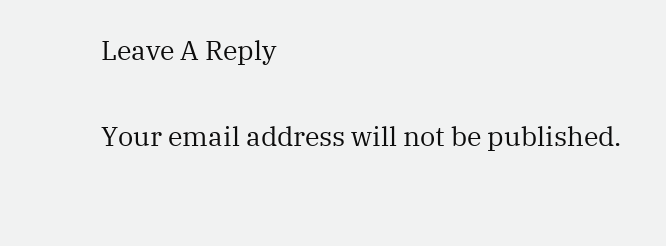Leave A Reply

Your email address will not be published.